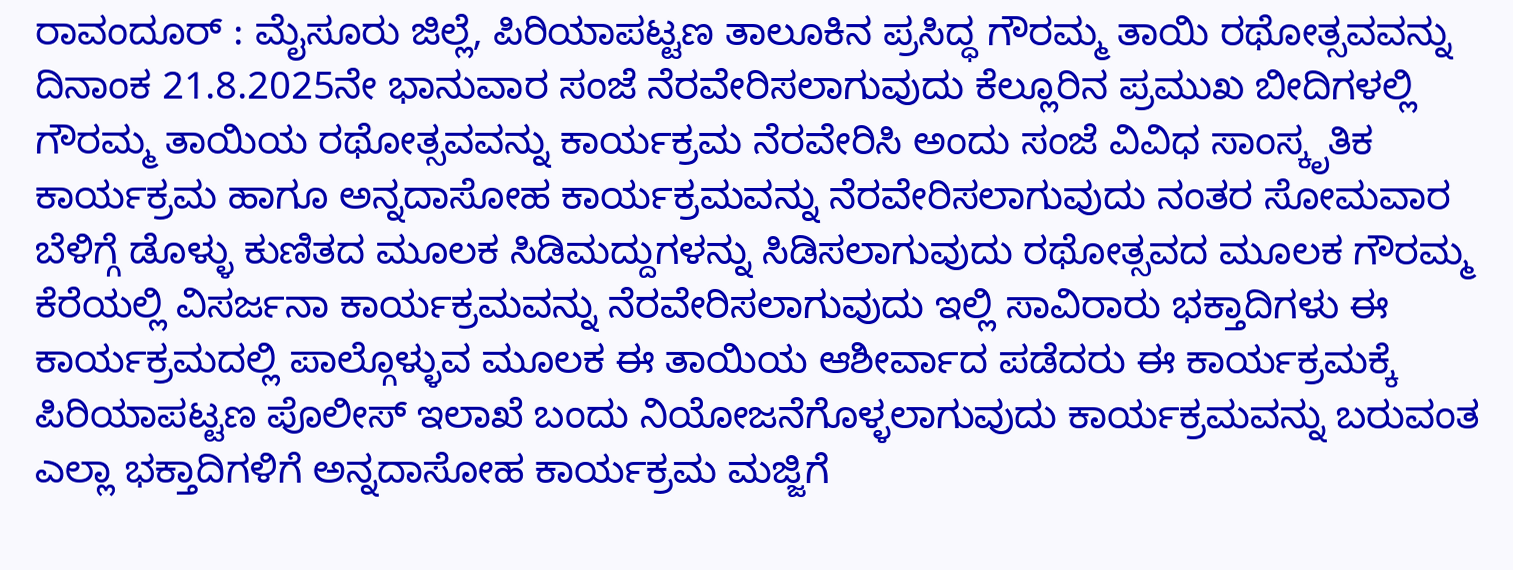ರಾವಂದೂರ್ : ಮೈಸೂರು ಜಿಲ್ಲೆ, ಪಿರಿಯಾಪಟ್ಟಣ ತಾಲೂಕಿನ ಪ್ರಸಿದ್ಧ ಗೌರಮ್ಮ ತಾಯಿ ರಥೋತ್ಸವವನ್ನು ದಿನಾಂಕ 21.8.2025ನೇ ಭಾನುವಾರ ಸಂಜೆ ನೆರವೇರಿಸಲಾಗುವುದು ಕೆಲ್ಲೂರಿನ ಪ್ರಮುಖ ಬೀದಿಗಳಲ್ಲಿ ಗೌರಮ್ಮ ತಾಯಿಯ ರಥೋತ್ಸವವನ್ನು ಕಾರ್ಯಕ್ರಮ ನೆರವೇರಿಸಿ ಅಂದು ಸಂಜೆ ವಿವಿಧ ಸಾಂಸ್ಕೃತಿಕ ಕಾರ್ಯಕ್ರಮ ಹಾಗೂ ಅನ್ನದಾಸೋಹ ಕಾರ್ಯಕ್ರಮವನ್ನು ನೆರವೇರಿಸಲಾಗುವುದು ನಂತರ ಸೋಮವಾರ ಬೆಳಿಗ್ಗೆ ಡೊಳ್ಳು ಕುಣಿತದ ಮೂಲಕ ಸಿಡಿಮದ್ದುಗಳನ್ನು ಸಿಡಿಸಲಾಗುವುದು ರಥೋತ್ಸವದ ಮೂಲಕ ಗೌರಮ್ಮ ಕೆರೆಯಲ್ಲಿ ವಿಸರ್ಜನಾ ಕಾರ್ಯಕ್ರಮವನ್ನು ನೆರವೇರಿಸಲಾಗುವುದು ಇಲ್ಲಿ ಸಾವಿರಾರು ಭಕ್ತಾದಿಗಳು ಈ ಕಾರ್ಯಕ್ರಮದಲ್ಲಿ ಪಾಲ್ಗೊಳ್ಳುವ ಮೂಲಕ ಈ ತಾಯಿಯ ಆಶೀರ್ವಾದ ಪಡೆದರು ಈ ಕಾರ್ಯಕ್ರಮಕ್ಕೆ ಪಿರಿಯಾಪಟ್ಟಣ ಪೊಲೀಸ್ ಇಲಾಖೆ ಬಂದು ನಿಯೋಜನೆಗೊಳ್ಳಲಾಗುವುದು ಕಾರ್ಯಕ್ರಮವನ್ನು ಬರುವಂತ ಎಲ್ಲಾ ಭಕ್ತಾದಿಗಳಿಗೆ ಅನ್ನದಾಸೋಹ ಕಾರ್ಯಕ್ರಮ ಮಜ್ಜಿಗೆ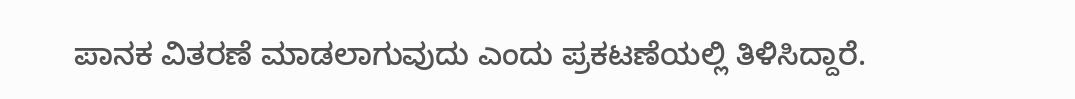ಪಾನಕ ವಿತರಣೆ ಮಾಡಲಾಗುವುದು ಎಂದು ಪ್ರಕಟಣೆಯಲ್ಲಿ ತಿಳಿಸಿದ್ದಾರೆ.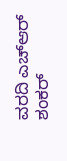ವರದಿ ಎಚ್ಆರ್ ಶಂಕರ್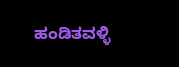ಹಂಡಿತವಳ್ಳಿ